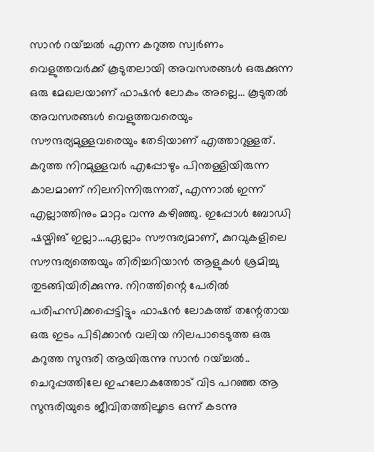സാൻ റയ്ച്ചൽ എന്ന കറുത്ത സ്വർണം
വെളുത്തവർക്ക് കൂടുതലായി അവസരങ്ങൾ ഒരുക്കുന്ന ഒരു മേഖലയാണ് ഫാഷൻ ലോകം അല്ലെ… കൂടുതൽ അവസരങ്ങൾ വെളുത്തവരെയും സൗന്ദര്യമുള്ളവരെയും തേടിയാണ് എത്താറുള്ളത്. കറുത്ത നിറമുള്ളവർ എപ്പോഴും പിന്തള്ളിയിരുന്ന കാലമാണ് നിലനിന്നിരുന്നത്, എന്നാൽ ഇന്ന് എല്ലാത്തിനും മാറ്റം വന്നു കഴിഞ്ഞു. ഇപ്പോൾ ബോഡി ഷയ്മിങ് ഇല്ലാ…ഏല്ലാം സൗന്ദര്യമാണ്, കുറവുകളിലെ സൗന്ദര്യത്തെയും തിരിച്ചറിയാൻ ആളുകൾ ശ്രമിച്ചു തുടങ്ങിയിരിക്കുന്നു. നിറത്തിന്റെ പേരിൽ പരിഹസിക്കപ്പെട്ടിട്ടും ഫാഷൻ ലോകത്ത് തന്റേതായ ഒരു ഇടം പിടിക്കാൻ വലിയ നിലപാടെടുത്ത ഒരു കറുത്ത സുന്ദരി ആയിരുന്നു സാൻ റയ്ച്ചൽ.. ചെറുപ്പത്തിലേ ഇഹലോകത്തോട് വിട പറഞ്ഞ ആ സുന്ദരിയുടെ ജീവിതത്തിലൂടെ ഒന്ന് കടന്നു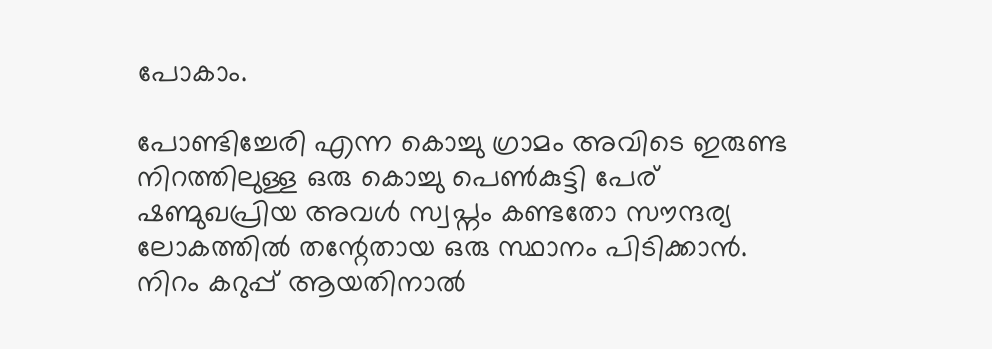പോകാം.

പോണ്ടിച്ചേരി എന്ന കൊച്ചു ഗ്രാമം അവിടെ ഇരുണ്ട നിറത്തിലുള്ള ഒരു കൊച്ചു പെൺകുട്ടി പേര് ഷണ്മുഖപ്രിയ അവൾ സ്വപ്നം കണ്ടതോ സൗന്ദര്യ ലോകത്തിൽ തന്റേതായ ഒരു സ്ഥാനം പിടിക്കാൻ. നിറം കറുപ്പ് ആയതിനാൽ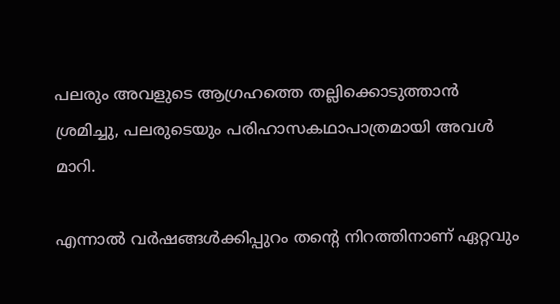പലരും അവളുടെ ആഗ്രഹത്തെ തല്ലിക്കൊടുത്താൻ ശ്രമിച്ചു, പലരുടെയും പരിഹാസകഥാപാത്രമായി അവൾ മാറി.

എന്നാൽ വർഷങ്ങൾക്കിപ്പുറം തന്റെ നിറത്തിനാണ് ഏറ്റവും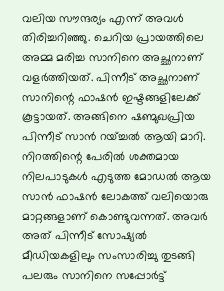വലിയ സൗന്ദര്യം എന്ന് അവൾ തിരിച്ചറിഞ്ഞു. ചെറിയ പ്രായത്തിലെ അമ്മ മരിച്ച സാനിനെ അച്ഛനാണ് വളർത്തിയത്. പിന്നീട് അച്ഛനാണ് സാനിന്റെ ഫാഷൻ ഇഷ്ടങ്ങളിലേക്ക് കൂട്ടായത്. അങ്ങിനെ ഷണ്മുഖപ്രിയ പിന്നീട് സാൻ റയ്ച്ചൽ ആയി മാറി. നിറത്തിന്റെ പേരിൽ ശക്തമായ നിലപാടുകൾ എടുത്ത മോഡൽ ആയ സാൻ ഫാഷൻ ലോകത്ത് വലിയൊരു മാറ്റങ്ങളാണ് കൊണ്ടുവന്നത്. അവർ അത് പിന്നീട് സോഷ്യൽ മീഡിയകളിലും സംസാരിച്ചു തുടങ്ങി പലരും സാനിനെ സപ്പോർട്ട്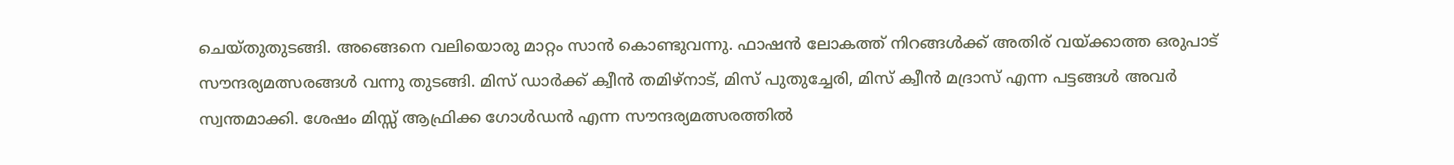ചെയ്തുതുടങ്ങി. അങ്ങെനെ വലിയൊരു മാറ്റം സാൻ കൊണ്ടുവന്നു. ഫാഷൻ ലോകത്ത് നിറങ്ങൾക്ക് അതിര് വയ്ക്കാത്ത ഒരുപാട് സൗന്ദര്യമത്സരങ്ങൾ വന്നു തുടങ്ങി. മിസ് ഡാർക്ക് ക്വീൻ തമിഴ്നാട്, മിസ് പുതുച്ചേരി, മിസ് ക്വീൻ മദ്രാസ് എന്ന പട്ടങ്ങൾ അവർ സ്വന്തമാക്കി. ശേഷം മിസ്സ് ആഫ്രിക്ക ഗോൾഡൻ എന്ന സൗന്ദര്യമത്സരത്തിൽ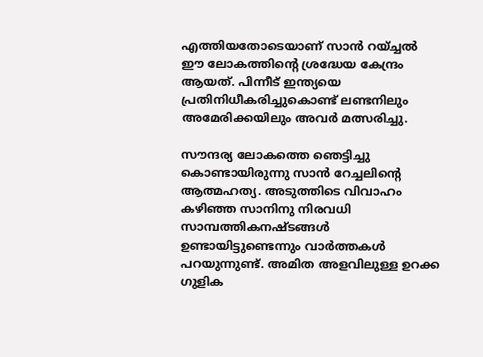എത്തിയതോടെയാണ് സാൻ റയ്ച്ചൽ ഈ ലോകത്തിന്റെ ശ്രദ്ധേയ കേന്ദ്രം ആയത്. പിന്നീട് ഇന്ത്യയെ പ്രതിനിധീകരിച്ചുകൊണ്ട് ലണ്ടനിലും അമേരിക്കയിലും അവർ മത്സരിച്ചു.

സൗന്ദര്യ ലോകത്തെ ഞെട്ടിച്ചു കൊണ്ടായിരുന്നു സാൻ റേച്ചലിന്റെ ആത്മഹത്യ. അടുത്തിടെ വിവാഹം കഴിഞ്ഞ സാനിനു നിരവധി സാമ്പത്തികനഷ്ടങ്ങൾ ഉണ്ടായിട്ടുണ്ടെന്നും വാർത്തകൾ പറയുന്നുണ്ട്. അമിത അളവിലുള്ള ഉറക്ക ഗുളിക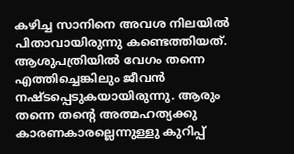കഴിച്ച സാനിനെ അവശ നിലയിൽ പിതാവായിരുന്നു കണ്ടെത്തിയത്. ആശുപത്രിയിൽ വേഗം തന്നെ എത്തിച്ചെങ്കിലും ജീവൻ നഷ്ടപ്പെടുകയായിരുന്നു. ആരും തന്നെ തന്റെ അത്മഹത്യക്കു കാരണകാരല്ലെന്നുള്ളു കുറിപ്പ്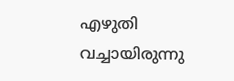എഴുതി വച്ചായിരുന്നു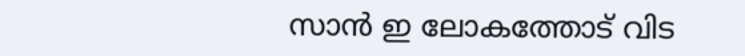സാൻ ഇ ലോകത്തോട് വിട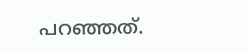പറഞ്ഞത്.